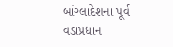બાંગ્લાદેશના પૂર્વ વડાપ્રધાન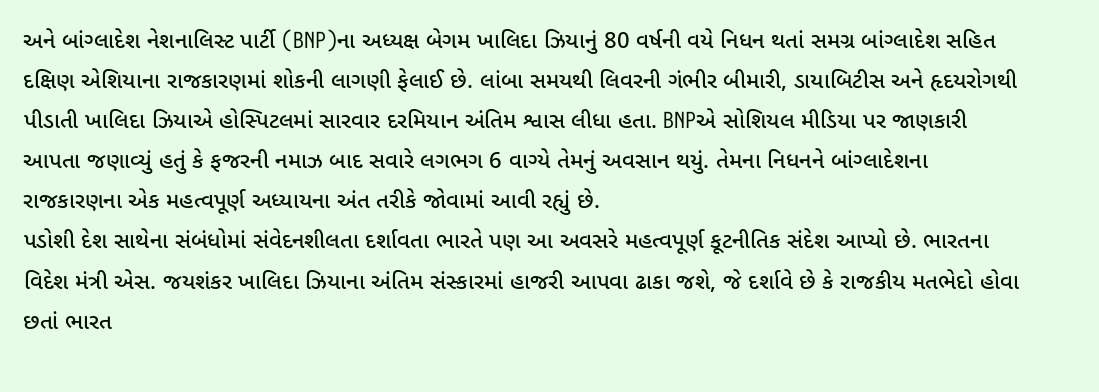અને બાંગ્લાદેશ નેશનાલિસ્ટ પાર્ટી (BNP)ના અધ્યક્ષ બેગમ ખાલિદા ઝિયાનું 80 વર્ષની વયે નિધન થતાં સમગ્ર બાંગ્લાદેશ સહિત દક્ષિણ એશિયાના રાજકારણમાં શોકની લાગણી ફેલાઈ છે. લાંબા સમયથી લિવરની ગંભીર બીમારી, ડાયાબિટીસ અને હૃદયરોગથી પીડાતી ખાલિદા ઝિયાએ હોસ્પિટલમાં સારવાર દરમિયાન અંતિમ શ્વાસ લીધા હતા. BNPએ સોશિયલ મીડિયા પર જાણકારી આપતા જણાવ્યું હતું કે ફજરની નમાઝ બાદ સવારે લગભગ 6 વાગ્યે તેમનું અવસાન થયું. તેમના નિધનને બાંગ્લાદેશના રાજકારણના એક મહત્વપૂર્ણ અધ્યાયના અંત તરીકે જોવામાં આવી રહ્યું છે.
પડોશી દેશ સાથેના સંબંધોમાં સંવેદનશીલતા દર્શાવતા ભારતે પણ આ અવસરે મહત્વપૂર્ણ કૂટનીતિક સંદેશ આપ્યો છે. ભારતના વિદેશ મંત્રી એસ. જયશંકર ખાલિદા ઝિયાના અંતિમ સંસ્કારમાં હાજરી આપવા ઢાકા જશે, જે દર્શાવે છે કે રાજકીય મતભેદો હોવા છતાં ભારત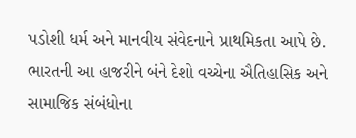પડોશી ધર્મ અને માનવીય સંવેદનાને પ્રાથમિકતા આપે છે. ભારતની આ હાજરીને બંને દેશો વચ્ચેના ઐતિહાસિક અને સામાજિક સંબંધોના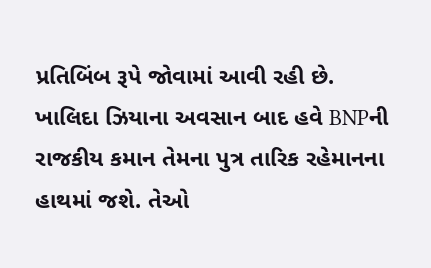પ્રતિબિંબ રૂપે જોવામાં આવી રહી છે.
ખાલિદા ઝિયાના અવસાન બાદ હવે BNPની રાજકીય કમાન તેમના પુત્ર તારિક રહેમાનના હાથમાં જશે. તેઓ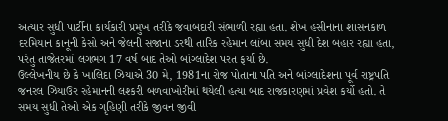અત્યાર સુધી પાર્ટીના કાર્યકારી પ્રમુખ તરીકે જવાબદારી સંભાળી રહ્યા હતા. શેખ હસીનાના શાસનકાળ દરમિયાન કાનૂની કેસો અને જેલની સજાના ડરથી તારિક રહેમાન લાંબા સમય સુધી દેશ બહાર રહ્યા હતા, પરંતુ તાજેતરમાં લગભગ 17 વર્ષ બાદ તેઓ બાંગ્લાદેશ પરત ફર્યા છે.
ઉલ્લેખનીય છે કે ખાલિદા ઝિયાએ 30 મે, 1981ના રોજ પોતાના પતિ અને બાંગ્લાદેશના પૂર્વ રાષ્ટ્રપતિ જનરલ ઝિયાઉર રહેમાનની લશ્કરી બળવાખોરીમાં થયેલી હત્યા બાદ રાજકારણમાં પ્રવેશ કર્યો હતો. તે સમય સુધી તેઓ એક ગૃહિણી તરીકે જીવન જીવી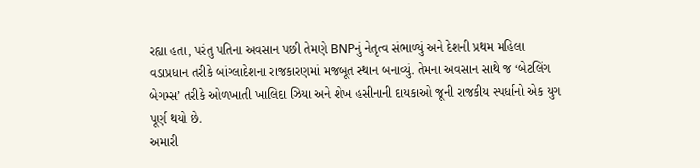રહ્યા હતા, પરંતુ પતિના અવસાન પછી તેમણે BNPનું નેતૃત્વ સંભાળ્યું અને દેશની પ્રથમ મહિલા વડાપ્રધાન તરીકે બાંગ્લાદેશના રાજકારણમાં મજબૂત સ્થાન બનાવ્યું. તેમના અવસાન સાથે જ ‘બેટલિંગ બેગમ્સ’ તરીકે ઓળખાતી ખાલિદા ઝિયા અને શેખ હસીનાની દાયકાઓ જૂની રાજકીય સ્પર્ધાનો એક યુગ પૂર્ણ થયો છે.
અમારી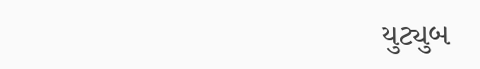યુટ્યુબ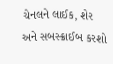ચેનલને લાઈક, શેર અને સબસ્ક્રાઈબ કરશો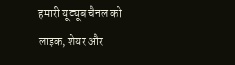हमारी यूट्यूब चैनल को लाइक, शेयर और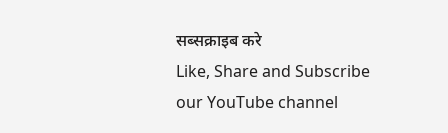सब्सक्राइब करे
Like, Share and Subscribe our YouTube channel